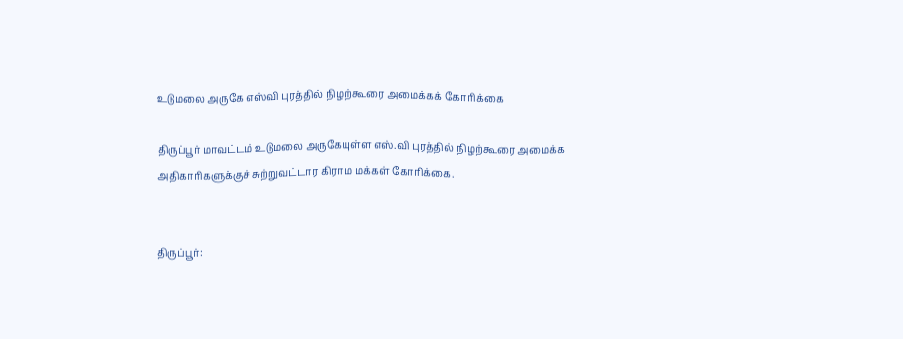உடுமலை அருகே எஸ்வி புரத்தில் நிழற்கூரை அமைக்கக் கோரிக்கை

திருப்பூர் மாவட்டம் உடுமலை அருகேயுள்ள எஸ்.வி புரத்தில் நிழற்கூரை அமைக்க அதிகாரிகளுக்குச் சுற்றுவட்டார கிராம மக்கள் கோரிக்கை.


திருப்பூர்: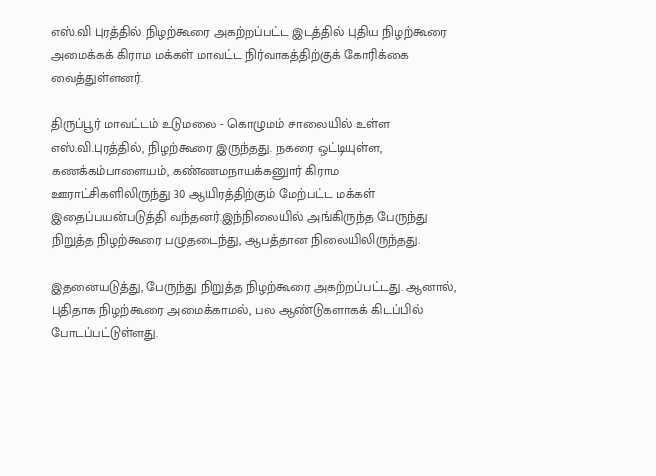எஸ்.வி புரத்தில் நிழற்கூரை அகற்றப்பட்ட இடத்தில் புதிய நிழற்கூரை அமைக்கக் கிராம மக்கள் மாவட்ட நிர்வாகத்திற்குக் கோரிக்கை வைத்துள்ளனர்.

திருப்பூர் மாவட்டம் உடுமலை - கொழுமம் சாலையில் உள்ள எஸ்.வி.புரத்தில், நிழற்கூரை இருந்தது. நகரை ஒட்டியுள்ள, கணக்கம்பாளையம், கண்ணமநாயக்கனுார் கிராம ஊராட்சிகளிலிருந்து 30 ஆயிரத்திற்கும் மேற்பட்ட மக்கள் இதைப்பயன்படுத்தி வந்தனர்.இந்நிலையில் அங்கிருந்த பேருந்து நிறுத்த நிழற்கூரை பழுதடைந்து, ஆபத்தான நிலையிலிருந்தது.

இதனையடுத்து, பேருந்து நிறுத்த நிழற்கூரை அகற்றப்பட்டது. ஆனால், புதிதாக நிழற்கூரை அமைக்காமல், பல ஆண்டுகளாகக் கிடப்பில் போடப்பட்டுள்ளது.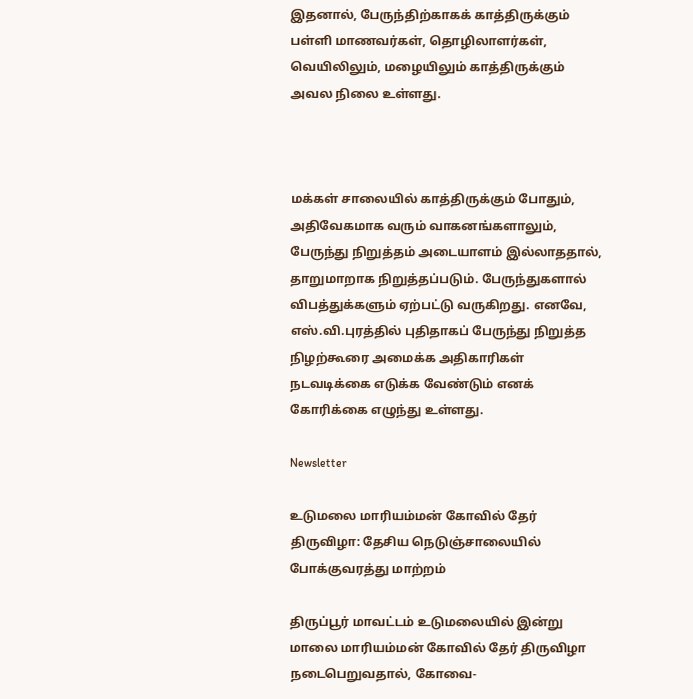இதனால், பேருந்திற்காகக் காத்திருக்கும் பள்ளி மாணவர்கள், தொழிலாளர்கள், வெயிலிலும், மழையிலும் காத்திருக்கும் அவல நிலை உள்ளது.



மக்கள் சாலையில் காத்திருக்கும் போதும், அதிவேகமாக வரும் வாகனங்களாலும், பேருந்து நிறுத்தம் அடையாளம் இல்லாததால், தாறுமாறாக நிறுத்தப்படும். பேருந்துகளால் விபத்துக்களும் ஏற்பட்டு வருகிறது. எனவே, எஸ்.வி.புரத்தில் புதிதாகப் பேருந்து நிறுத்த நிழற்கூரை அமைக்க அதிகாரிகள் நடவடிக்கை எடுக்க வேண்டும் எனக் கோரிக்கை எழுந்து உள்ளது.

Newsletter

உடுமலை மாரியம்மன் கோவில் தேர் திருவிழா: தேசிய நெடுஞ்சாலையில் போக்குவரத்து மாற்றம்

திருப்பூர் மாவட்டம் உடுமலையில் இன்று மாலை மாரியம்மன் கோவில் தேர் திருவிழா நடைபெறுவதால், கோவை-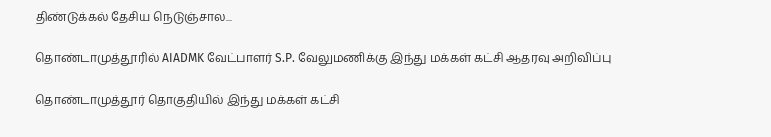திண்டுக்கல் தேசிய நெடுஞ்சால...

தொண்டாமுத்தூரில் AIADMK வேட்பாளர் S.P. வேலுமணிக்கு இந்து மக்கள் கட்சி ஆதரவு அறிவிப்பு

தொண்டாமுத்தூர் தொகுதியில் இந்து மக்கள் கட்சி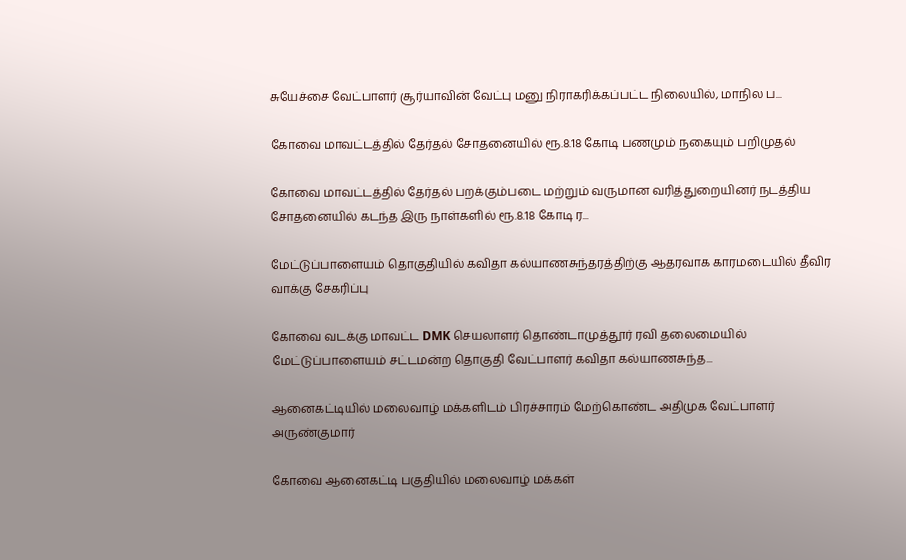சுயேச்சை வேட்பாளர் சூர்யாவின் வேட்பு மனு நிராகரிக்கப்பட்ட நிலையில், மாநில ப...

கோவை மாவட்டத்தில் தேர்தல் சோதனையில் ரூ.8.18 கோடி பணமும் நகையும் பறிமுதல்

கோவை மாவட்டத்தில் தேர்தல் பறக்கும்படை மற்றும் வருமான வரித்துறையினர் நடத்திய சோதனையில் கடந்த இரு நாள்களில் ரூ.8.18 கோடி ர...

மேட்டுப்பாளையம் தொகுதியில் கவிதா கல்யாணசுந்தரத்திற்கு ஆதரவாக காரமடையில் தீவிர வாக்கு சேகரிப்பு

கோவை வடக்கு மாவட்ட DMK செயலாளர் தொண்டாமுத்தூர் ரவி தலைமையில் மேட்டுப்பாளையம் சட்டமன்ற தொகுதி வேட்பாளர் கவிதா கல்யாணசுந்த...

ஆனைகட்டியில் மலைவாழ் மக்களிடம் பிரச்சாரம் மேற்கொண்ட அதிமுக வேட்பாளர் அருண்குமார்

கோவை ஆனைகட்டி பகுதியில் மலைவாழ் மக்கள்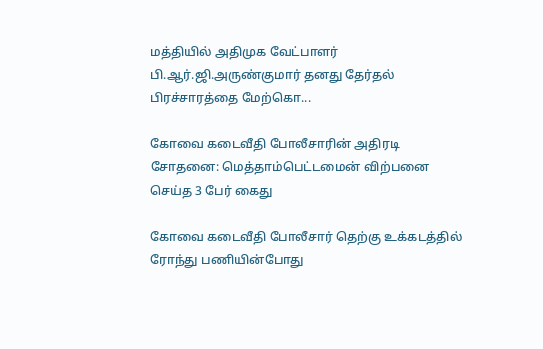மத்தியில் அதிமுக வேட்பாளர் பி.ஆர்.ஜி.அருண்குமார் தனது தேர்தல் பிரச்சாரத்தை மேற்கொ...

கோவை கடைவீதி போலீசாரின் அதிரடி சோதனை: மெத்தாம்பெட்டமைன் விற்பனை செய்த 3 பேர் கைது

கோவை கடைவீதி போலீசார் தெற்கு உக்கடத்தில் ரோந்து பணியின்போது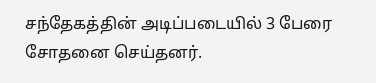சந்தேகத்தின் அடிப்படையில் 3 பேரை சோதனை செய்தனர்.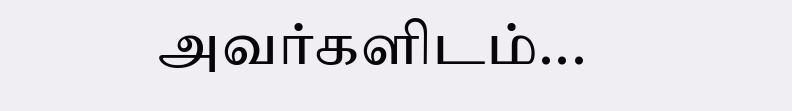அவர்களிடம்...